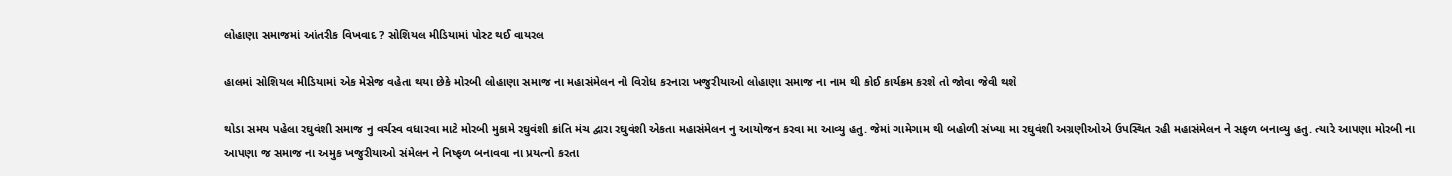લોહાણા સમાજમાં આંતરીક વિખવાદ ? સોશિયલ મીડિયામાં પોસ્ટ થઈ વાયરલ

હાલમાં સોશિયલ મીડિયામાં એક મેસેજ વહેતા થયા છેકે મોરબી લોહાણા સમાજ ના મહાસંમેલન નો વિરોધ કરનારા ખજુરીયાઓ લોહાણા સમાજ ના નામ થી કોઈ કાર્યક્રમ કરશે તો જોવા જેવી થશે

થોડા સમય પહેલા રઘુવંશી સમાજ નુ વર્ચસ્વ વધારવા માટે મોરબી મુકામે રઘુવંશી ક્રાંતિ મંચ દ્વારા રઘુવંશી એકતા મહાસંમેલન નુ આયોજન કરવા મા આવ્યુ હતુ. જેમાં ગામેગામ થી બહોળી સંખ્યા મા રઘુવંશી અગ્રણીઓએ ઉપસ્થિત રહી મહાસંમેલન ને સફળ બનાવ્યુ હતુ. ત્યારે આપણા મોરબી ના આપણા જ સમાજ ના અમુક ખજુરીયાઓ સંમેલન ને નિષ્ફળ બનાવવા ના પ્રયત્નો કરતા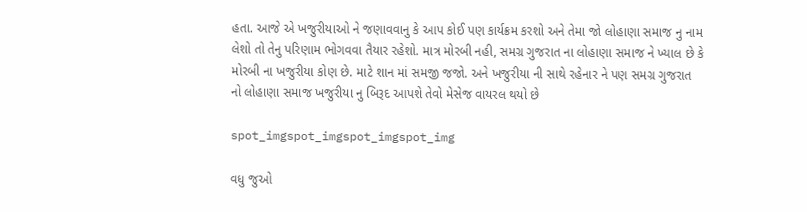હતા. આજે એ ખજુરીયાઓ ને જણાવવાનુ કે આપ કોઈ પણ કાર્યક્રમ કરશો અને તેમા જો લોહાણા સમાજ નુ નામ લેશો તો તેનુ પરિણામ ભોગવવા તૈયાર રહેશો. માત્ર મોરબી નહી, સમગ્ર ગુજરાત ના લોહાણા સમાજ ને ખ્યાલ છે કે મોરબી ના ખજુરીયા કોણ છે. માટે શાન માં સમજી જજો. અને ખજુરીયા ની સાથે રહેનાર ને પણ સમગ્ર ગુજરાત નો લોહાણા સમાજ ખજુરીયા નુ બિરૂદ આપશે તેવો મેસેજ વાયરલ થયો છે

spot_imgspot_imgspot_imgspot_img

વધુ જુઓ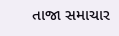તાજા સમાચાર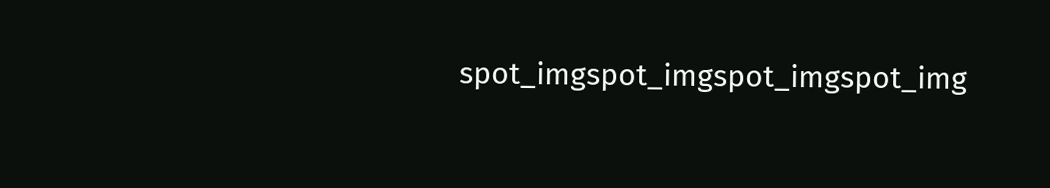spot_imgspot_imgspot_imgspot_img